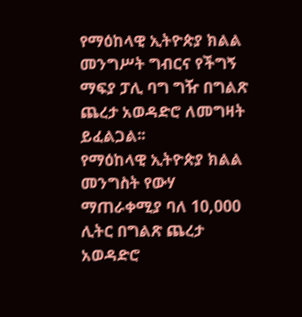የማዕከላዊ ኢትዮጵያ ክልል መንግሥት ግብርና የችግኝ ማፍያ ፓሊ ባግ ግዥ በግልጽ ጨረታ አወዳድሮ ለመግዛት ይፈልጋል፡፡
የማዕከላዊ ኢትዮጵያ ክልል መንግስት የውሃ ማጠራቀሚያ ባለ 10,000 ሊትር በግልጽ ጨረታ አወዳድሮ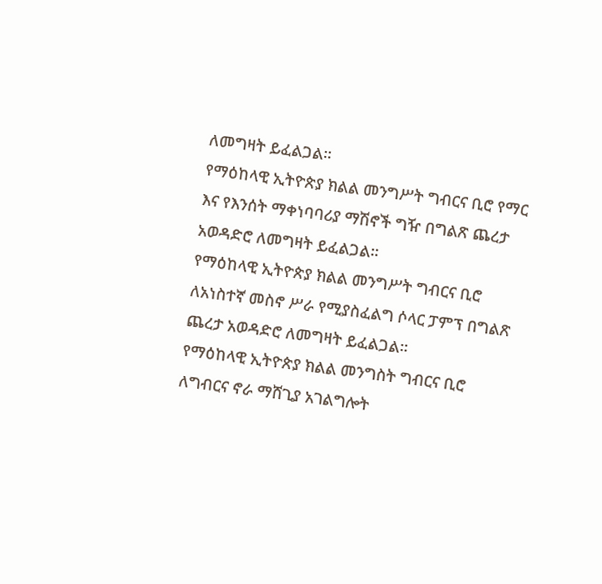ለመግዛት ይፈልጋል።
የማዕከላዊ ኢትዮጵያ ክልል መንግሥት ግብርና ቢሮ የማር እና የእንሰት ማቀነባባሪያ ማሽኖች ግዥ በግልጽ ጨረታ አወዳድሮ ለመግዛት ይፈልጋል።
የማዕከላዊ ኢትዮጵያ ክልል መንግሥት ግብርና ቢሮ ለአነስተኛ መስኖ ሥራ የሚያስፈልግ ሶላር ፓምፕ በግልጽ ጨረታ አወዳድሮ ለመግዛት ይፈልጋል፡፡
የማዕከላዊ ኢትዮጵያ ክልል መንግስት ግብርና ቢሮ ለግብርና ኖራ ማሸጊያ አገልግሎት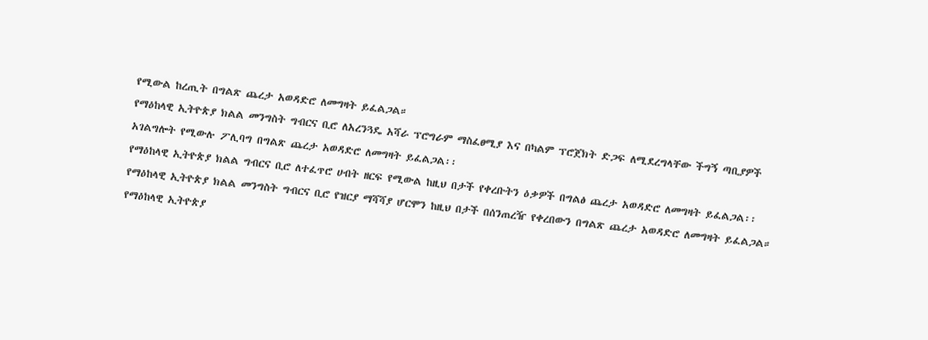የሚውል ከረጢት በግልጽ ጨረታ አወዳድሮ ለመግዛት ይፈልጋል።
የማዕከላዊ ኢትዮጵያ ክልል መንግስት ግብርና ቢሮ ለአረንጓዴ አሻራ ፕሮግራም ማስፈፀሚያ እና በካልም ፕሮጀክት ድጋፍ ለሚደረግላቸው ችግኝ ጣቢያዎች አገልግሎት የሚውሉ ፖሊባግ በግልጽ ጨረታ አወዳድሮ ለመግዛት ይፈልጋል፡፡
የማዕከላዊ ኢትዮጵያ ክልል ግብርና ቢሮ ለተፈጥሮ ሀብት ዘርፍ የሚውል ከዚህ በታች የቀረቡትን ዕቃዎች በግልፅ ጨረታ አወዳድሮ ለመግዛት ይፈልጋል፡፡
የማዕከላዊ ኢትዮጵያ ክልል መንግስት ግብርና ቢሮ የዝርያ ማሻሻያ ሆርሞን ከዚህ በታች በሰንጠረዥ የቀረበውን በግልጽ ጨረታ አወዳድሮ ለመግዛት ይፈልጋል።
የማዕከላዊ ኢትዮጵያ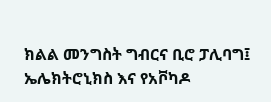ክልል መንግስት ግብርና ቢሮ ፓሊባግ፤ ኤሌክትሮኒክስ እና የአቮካዶ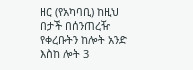ዘር (የአካባቢ) ከዚህ በታች በሰንጠረዥ የቀረቡትን ከሎት አንድ እስከ ሎት 3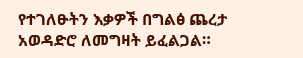የተገለፁትን እቃዎች በግልፅ ጨረታ አወዳድሮ ለመግዛት ይፈልጋል።